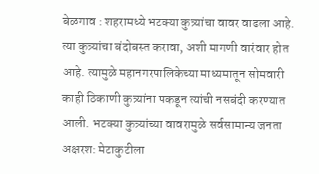बेळगाव : शहरामध्ये भटक्या कुत्र्यांचा वावर वाढला आहे. त्या कुत्र्यांचा बंदोबस्त करावा, अशी मागणी वारंवार होत आहे. त्यामुळे महानगरपालिकेच्या माध्यमातून सोमवारी काही ठिकाणी कुत्र्यांना पकडून त्यांची नसबंदी करण्यात आली. भटक्या कुत्र्यांच्या वावरामुळे सर्वसामान्य जनता अक्षरश: मेटाकुटीला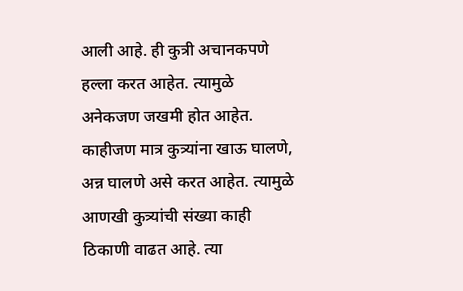आली आहे. ही कुत्री अचानकपणे हल्ला करत आहेत. त्यामुळे अनेकजण जखमी होत आहेत. काहीजण मात्र कुत्र्यांना खाऊ घालणे, अन्न घालणे असे करत आहेत. त्यामुळे आणखी कुत्र्यांची संख्या काही ठिकाणी वाढत आहे. त्या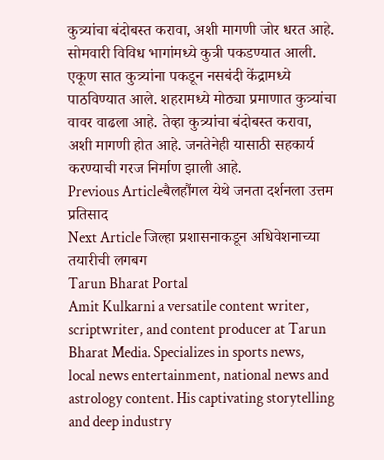कुत्र्यांचा बंदोबस्त करावा, अशी मागणी जोर धरत आहे. सोमवारी विविध भागांमध्ये कुत्री पकडण्यात आली. एकूण सात कुत्र्यांना पकडून नसबंदी केंद्रामध्ये पाठविण्यात आले. शहरामध्ये मोठ्या प्रमाणात कुत्र्यांचा वावर वाढला आहे. तेव्हा कुत्र्यांचा बंदोबस्त करावा, अशी मागणी होत आहे. जनतेनेही यासाठी सहकार्य करण्याची गरज निर्माण झाली आहे.
Previous Articleबैलहौंगल येथे जनता दर्शनला उत्तम प्रतिसाद
Next Article जिल्हा प्रशासनाकडून अधिवेशनाच्या तयारीची लगबग
Tarun Bharat Portal
Amit Kulkarni a versatile content writer, scriptwriter, and content producer at Tarun Bharat Media. Specializes in sports news, local news entertainment, national news and astrology content. His captivating storytelling and deep industry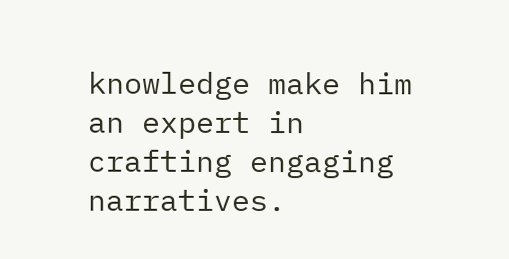knowledge make him an expert in crafting engaging narratives.